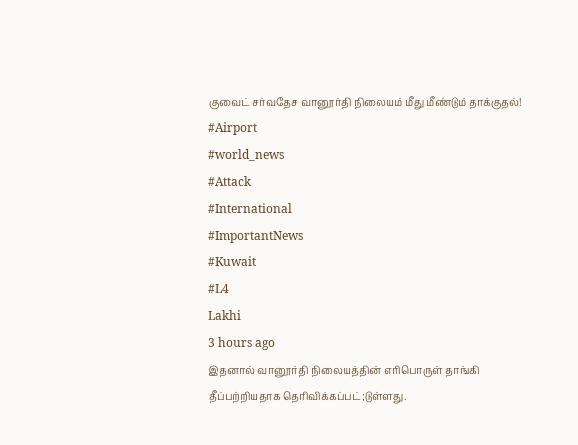குவைட் சர்வதேச வானூர்தி நிலையம் மீது மீண்டும் தாக்குதல்!
#Airport
#world_news
#Attack
#International
#ImportantNews
#Kuwait
#L4
Lakhi
3 hours ago
இதனால் வானூர்தி நிலையத்தின் எரிபொருள் தாங்கி தீப்பற்றியதாக தெரிவிக்கப்பட்;டுள்ளது.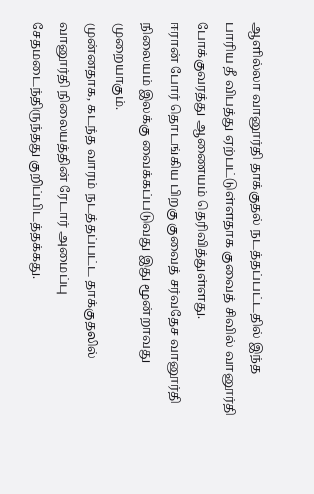ஆளில்லா வானூர்தி தாக்குதல் நடத்தப்பட்டதில் இந்த பாரிய தீ விபத்து ஏற்பட்டுள்ளதாக குவைத் சிவில் வானூர்தி போக்குவரத்து ஆணையம் தெரிவித்துள்ளது.
ஈரான் போர் தொடங்கிய பிறகு குவைத் சர்வதேச வானூர்தி நிலையம் இலக்கு வைக்கப்படுவது இது மூன்றாவது முறையாகும்.
முன்னதாக, கடந்த வாரம் நடத்தப்பட்ட தாக்குதலில் வானூர்தி நிலையத்தின் ரேடார் அமைப்பு சேதமடைந்திருந்தது குறிப்பிடத்தக்கது.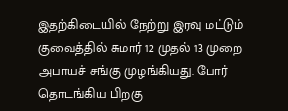இதற்கிடையில் நேற்று இரவு மட்டும் குவைத்தில் சுமார் 12 முதல் 13 முறை அபாயச் சங்கு முழங்கியது. போர் தொடங்கிய பிறகு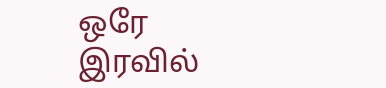ஒரே இரவில்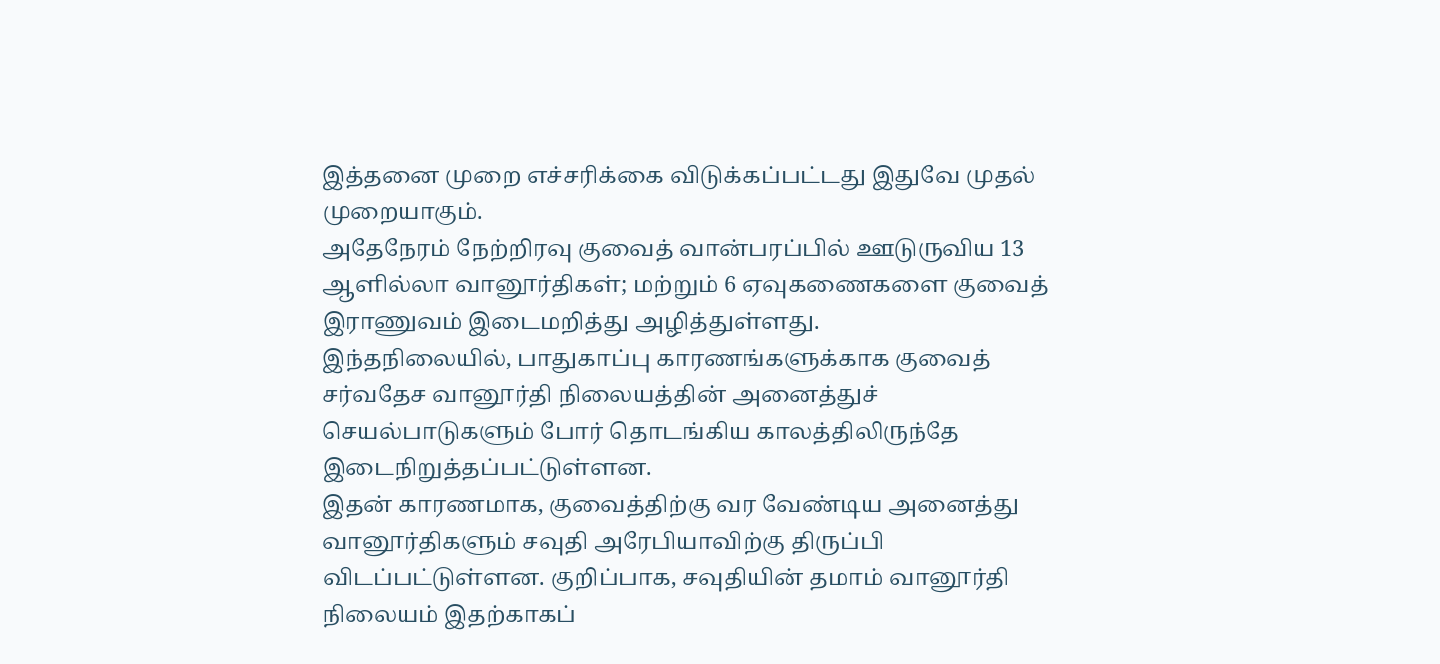இத்தனை முறை எச்சரிக்கை விடுக்கப்பட்டது இதுவே முதல் முறையாகும்.
அதேநேரம் நேற்றிரவு குவைத் வான்பரப்பில் ஊடுருவிய 13 ஆளில்லா வானூர்திகள்; மற்றும் 6 ஏவுகணைகளை குவைத் இராணுவம் இடைமறித்து அழித்துள்ளது.
இந்தநிலையில், பாதுகாப்பு காரணங்களுக்காக குவைத் சர்வதேச வானூர்தி நிலையத்தின் அனைத்துச் செயல்பாடுகளும் போர் தொடங்கிய காலத்திலிருந்தே இடைநிறுத்தப்பட்டுள்ளன.
இதன் காரணமாக, குவைத்திற்கு வர வேண்டிய அனைத்து வானூர்திகளும் சவுதி அரேபியாவிற்கு திருப்பி விடப்பட்டுள்ளன. குறிப்பாக, சவுதியின் தமாம் வானூர்தி நிலையம் இதற்காகப்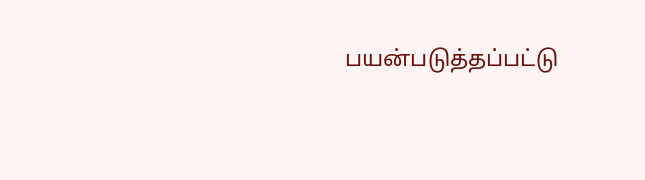பயன்படுத்தப்பட்டு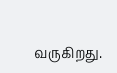வருகிறது.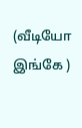(வீடியோ இங்கே )